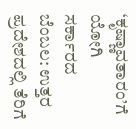‘ಕೃಷ್ಣಾವತಾರಂ’ಗೆ ಯೋಗಿ ಸರ್ಕಾರದ ಬೆಂಬಲ: ಉತ್ತರ ಪ್ರದೇಶದಲ್ಲಿ ತೆರಿಗೆ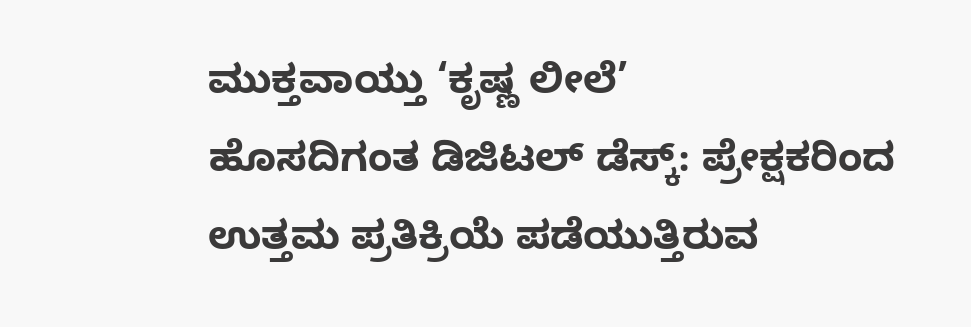ಮುಕ್ತವಾಯ್ತು ‘ಕೃಷ್ಣ ಲೀಲೆ’
ಹೊಸದಿಗಂತ ಡಿಜಿಟಲ್ ಡೆಸ್ಕ್: ಪ್ರೇಕ್ಷಕರಿಂದ ಉತ್ತಮ ಪ್ರತಿಕ್ರಿಯೆ ಪಡೆಯುತ್ತಿರುವ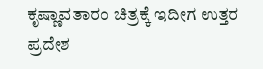ಕೃಷ್ಣಾವತಾರಂ ಚಿತ್ರಕ್ಕೆ ಇದೀಗ ಉತ್ತರ ಪ್ರದೇಶ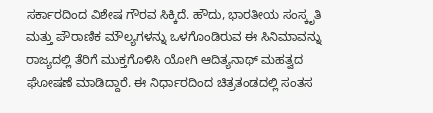ಸರ್ಕಾರದಿಂದ ವಿಶೇಷ ಗೌರವ ಸಿಕ್ಕಿದೆ. ಹೌದು, ಭಾರತೀಯ ಸಂಸ್ಕೃತಿ ಮತ್ತು ಪೌರಾಣಿಕ ಮೌಲ್ಯಗಳನ್ನು ಒಳಗೊಂಡಿರುವ ಈ ಸಿನಿಮಾವನ್ನು ರಾಜ್ಯದಲ್ಲಿ ತೆರಿಗೆ ಮುಕ್ತಗೊಳಿಸಿ ಯೋಗಿ ಆದಿತ್ಯನಾಥ್ ಮಹತ್ವದ ಘೋಷಣೆ ಮಾಡಿದ್ದಾರೆ. ಈ ನಿರ್ಧಾರದಿಂದ ಚಿತ್ರತಂಡದಲ್ಲಿ ಸಂತಸ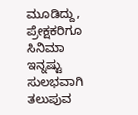ಮೂಡಿದ್ದು, ಪ್ರೇಕ್ಷಕರಿಗೂ ಸಿನಿಮಾ ಇನ್ನಷ್ಟು ಸುಲಭವಾಗಿ ತಲುಪುವ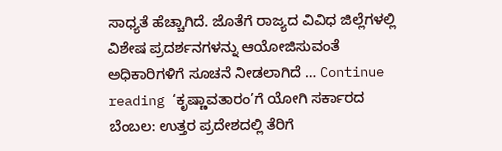ಸಾಧ್ಯತೆ ಹೆಚ್ಚಾಗಿದೆ. ಜೊತೆಗೆ ರಾಜ್ಯದ ವಿವಿಧ ಜಿಲ್ಲೆಗಳಲ್ಲಿ ವಿಶೇಷ ಪ್ರದರ್ಶನಗಳನ್ನು ಆಯೋಜಿಸುವಂತೆ ಅಧಿಕಾರಿಗಳಿಗೆ ಸೂಚನೆ ನೀಡಲಾಗಿದೆ … Continue reading ‘ಕೃಷ್ಣಾವತಾರಂ’ಗೆ ಯೋಗಿ ಸರ್ಕಾರದ ಬೆಂಬಲ: ಉತ್ತರ ಪ್ರದೇಶದಲ್ಲಿ ತೆರಿಗೆ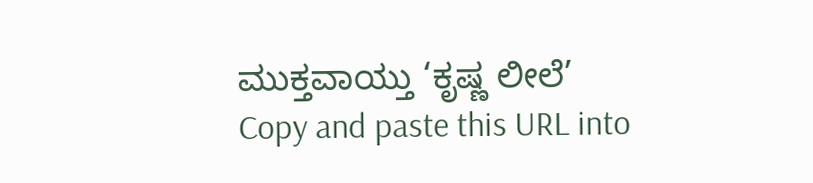ಮುಕ್ತವಾಯ್ತು ‘ಕೃಷ್ಣ ಲೀಲೆ’
Copy and paste this URL into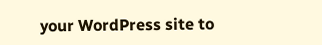your WordPress site to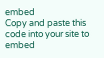embed
Copy and paste this code into your site to embed